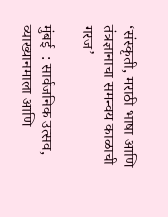‘संस्कृती, मराठी भाषा आणि तंत्रज्ञानाचा समन्वय काळाची गरज’

मुंबई  : सार्वजनिक उत्सव, व्याख्यानमाला आणि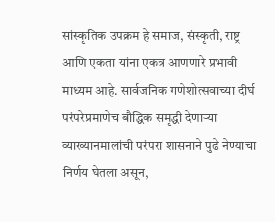सांस्कृतिक उपक्रम हे समाज, संस्कृती, राष्ट्र आणि एकता यांना एकत्र आणणारे प्रभावी माध्यम आहे. सार्वजनिक गणेशोत्सवाच्या दीर्घ परंपरेप्रमाणेच बौद्धिक समृद्धी देणाऱ्या व्याख्यानमालांची परंपरा शासनाने पुढे नेण्याचा निर्णय घेतला असून,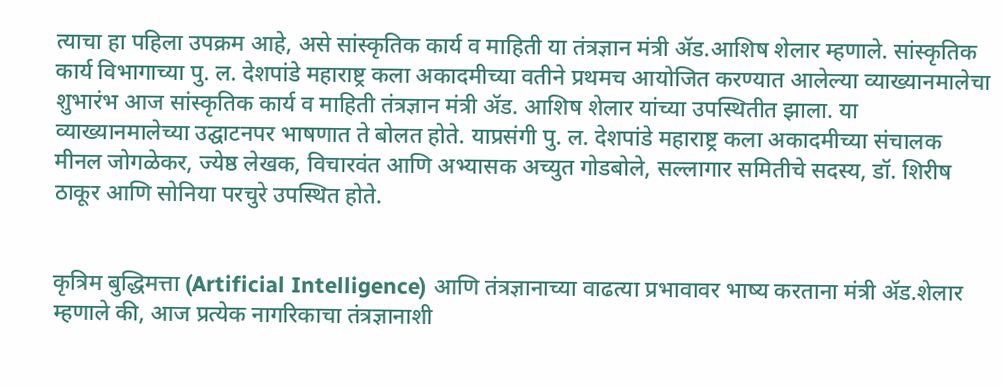त्याचा हा पहिला उपक्रम आहे, असे सांस्कृतिक कार्य व माहिती या तंत्रज्ञान मंत्री ॲड.आशिष शेलार म्हणाले. सांस्कृतिक कार्य विभागाच्या पु. ल. देशपांडे महाराष्ट्र कला अकादमीच्या वतीने प्रथमच आयोजित करण्यात आलेल्या व्याख्यानमालेचा शुभारंभ आज सांस्कृतिक कार्य व माहिती तंत्रज्ञान मंत्री ॲड. आशिष शेलार यांच्या उपस्थितीत झाला. या व्याख्यानमालेच्या उद्घाटनपर भाषणात ते बोलत होते. याप्रसंगी पु. ल. देशपांडे महाराष्ट्र कला अकादमीच्या संचालक मीनल जोगळेकर, ज्येष्ठ लेखक, विचारवंत आणि अभ्यासक अच्युत गोडबोले, सल्लागार समितीचे सदस्य, डॉ. शिरीष ठाकूर आणि सोनिया परचुरे उपस्थित होते.


कृत्रिम बुद्धिमत्ता (Artificial Intelligence) आणि तंत्रज्ञानाच्या वाढत्या प्रभावावर भाष्य करताना मंत्री ॲड.शेलार म्हणाले की, आज प्रत्येक नागरिकाचा तंत्रज्ञानाशी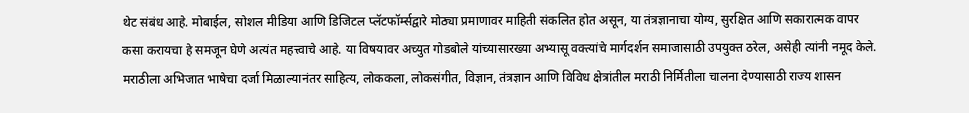थेट संबंध आहे. मोबाईल, सोशल मीडिया आणि डिजिटल प्लॅटफॉर्म्सद्वारे मोठ्या प्रमाणावर माहिती संकलित होत असून, या तंत्रज्ञानाचा योग्य, सुरक्षित आणि सकारात्मक वापर कसा करायचा हे समजून घेणे अत्यंत महत्त्वाचे आहे. या विषयावर अच्युत गोडबोले यांच्यासारख्या अभ्यासू वक्त्यांचे मार्गदर्शन समाजासाठी उपयुक्त ठरेल, असेही त्यांनी नमूद केले. मराठीला अभिजात भाषेचा दर्जा मिळाल्यानंतर साहित्य, लोककला, लोकसंगीत, विज्ञान, तंत्रज्ञान आणि विविध क्षेत्रांतील मराठी निर्मितीला चालना देण्यासाठी राज्य शासन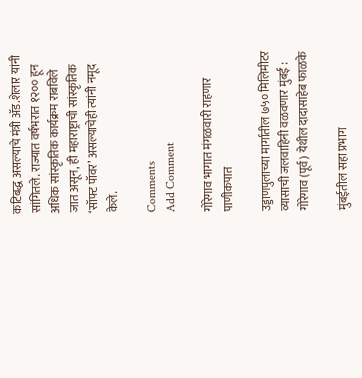कटिबद्ध असल्याचे मंत्री ॲड.शेलार यांनी सांगितले. राज्यात वर्षभरात १२०० हून अधिक सांस्कृतिक कार्यक्रम राबविले जात असून, ही महाराष्ट्राची सांस्कृतिक ‘सॉफ्ट पॉवर’ असल्याचेही त्यांनी नमूद केले.

Comments
Add Comment

गोरेगाव भागात मंगळवारी राहणार पाणीकपात

उड्डाणपुलाच्या मार्गातील ७५० मिलिमीटर व्यासाची जलवाहिनी वळवणार मुंबई : गोरेगाव (पूर्व) येथील दादासाहेब फाळके

मुंबईतील सहा प्रभाग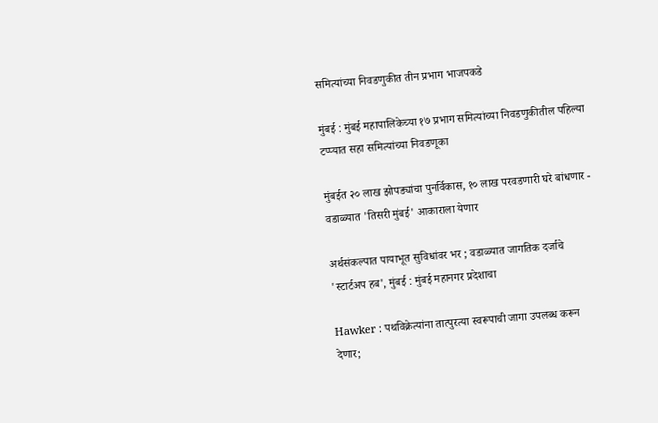समित्यांच्या निवडणुकीत तीन प्रभाग भाजपकडे

मुंबई : मुंबई महापालिकेच्या १७ प्रभाग समित्यांच्या निवडणुकीतील पहिल्या टप्प्यात सहा समित्यांच्या निवडणूका

मुंबईत २० लाख झोपड्यांचा पुनर्विकास, १० लाख परवडणारी घरे बांधणार - वडाळ्यात 'तिसरी मुंबई' आकाराला येणार

अर्थसंकल्पात पायाभूत सुविधांवर भर ; वडाळ्यात जागतिक दर्जाचे 'स्टार्टअप हब', मुंबई : मुंबई महानगर प्रदेशाचा

Hawker : पथविक्रेत्यांना तात्पुरत्या स्वरूपाची जागा उपलब्ध करून देणार;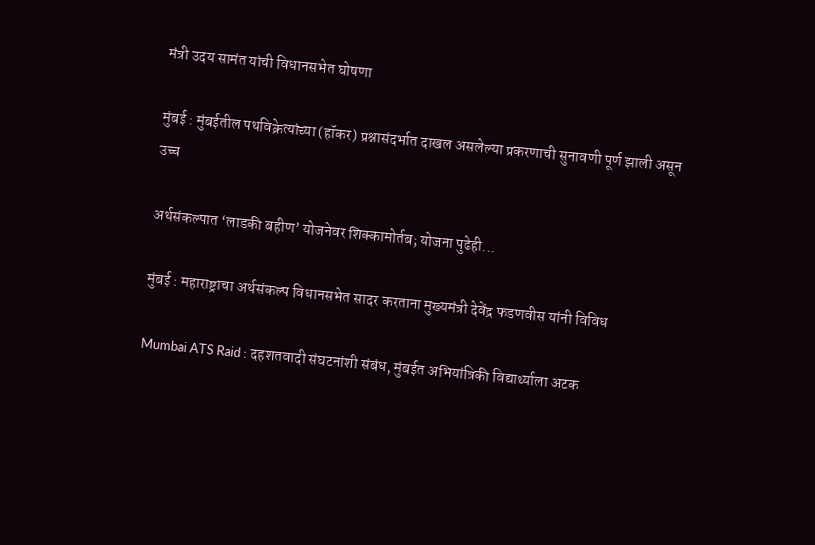मंत्री उदय सामंत यांची विधानसभेत घोषणा

मुंबई : मुंबईतील पथविक्रेत्यांच्या (हॉकर) प्रश्नासंदर्भात दाखल असलेल्या प्रकरणाची सुनावणी पूर्ण झाली असून उच्च

अर्थसंकल्पात ‘लाडकी बहीण’ योजनेवर शिक्कामोर्तब; योजना पुढेही...

मुंबई : महाराष्ट्राचा अर्थसंकल्प विधानसभेत सादर करताना मुख्यमंत्री देवेंद्र फडणवीस यांनी विविध

Mumbai ATS Raid : दहशतवादी संघटनांशी संबंध, मुंबईत अभियांत्रिकी विद्यार्थ्याला अटक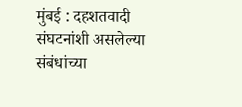मुंबई : दहशतवादी संघटनांशी असलेल्या संबंधांच्या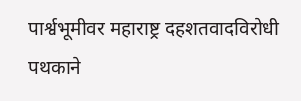पार्श्वभूमीवर महाराष्ट्र दहशतवादविरोधी पथकाने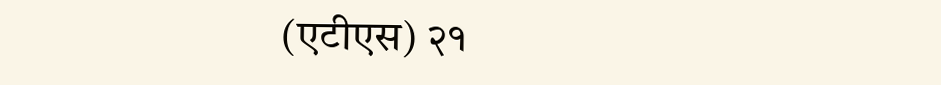(एटीएस) २१